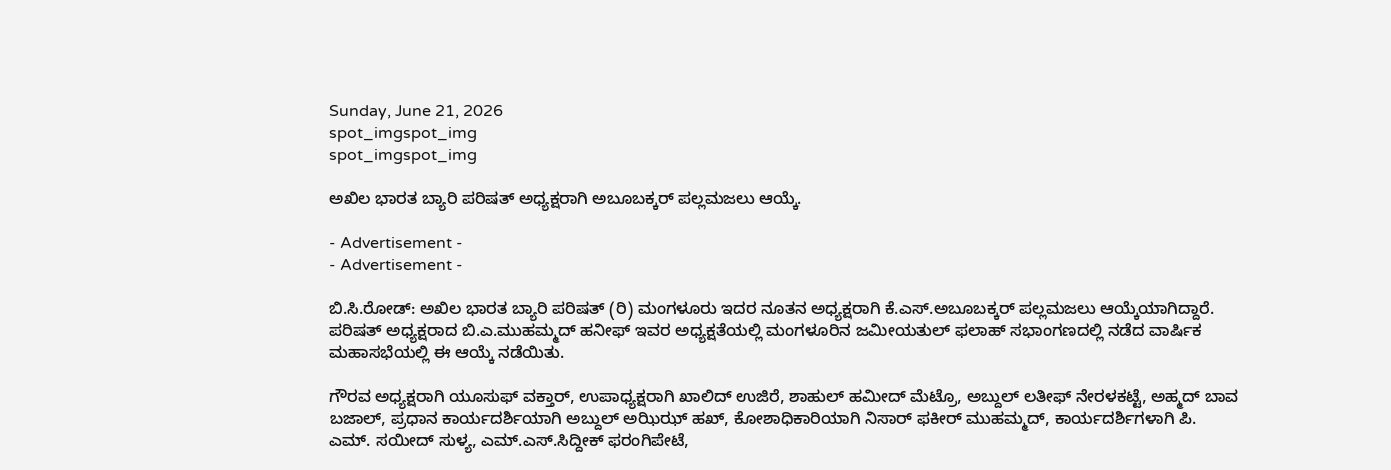Sunday, June 21, 2026
spot_imgspot_img
spot_imgspot_img

ಅಖಿಲ ಭಾರತ ಬ್ಯಾರಿ ಪರಿಷತ್ ಅಧ್ಯಕ್ಷರಾಗಿ ಅಬೂಬಕ್ಕರ್ ಪಲ್ಲಮಜಲು ಆಯ್ಕೆ.

- Advertisement -
- Advertisement -

ಬಿ.ಸಿ.ರೋಡ್: ಅಖಿಲ ಭಾರತ ಬ್ಯಾರಿ ಪರಿಷತ್ (ರಿ) ಮಂಗಳೂರು ಇದರ ನೂತನ ಅಧ್ಯಕ್ಷರಾಗಿ ಕೆ.ಎಸ್.ಅಬೂಬಕ್ಕರ್ ಪಲ್ಲಮಜಲು ಆಯ್ಕೆಯಾಗಿದ್ದಾರೆ. ಪರಿಷತ್ ಅಧ್ಯಕ್ಷರಾದ ಬಿ.ಎ.ಮುಹಮ್ಮದ್ ಹನೀಫ್ ಇವರ ಅಧ್ಯಕ್ಷತೆಯಲ್ಲಿ ಮಂಗಳೂರಿನ ಜಮೀಯತುಲ್ ಫಲಾಹ್ ಸಭಾಂಗಣದಲ್ಲಿ ನಡೆದ ವಾರ್ಷಿಕ ಮಹಾಸಭೆಯಲ್ಲಿ ಈ ಆಯ್ಕೆ ನಡೆಯಿತು.

ಗೌರವ ಅಧ್ಯಕ್ಷರಾಗಿ ಯೂಸುಫ್ ವಕ್ತಾರ್, ಉಪಾಧ್ಯಕ್ಷರಾಗಿ ಖಾಲಿದ್ ಉಜಿರೆ, ಶಾಹುಲ್ ಹಮೀದ್ ಮೆಟ್ರೊ, ಅಬ್ದುಲ್ ಲತೀಫ್ ನೇರಳಕಟ್ಟೆ, ಅಹ್ಮದ್ ಬಾವ ಬಜಾಲ್, ಪ್ರಧಾನ ಕಾರ್ಯದರ್ಶಿಯಾಗಿ ಅಬ್ದುಲ್ ಅಝಿಝ್ ಹಖ್, ಕೋಶಾಧಿಕಾರಿಯಾಗಿ ನಿಸಾರ್ ಫಕೀರ್ ಮುಹಮ್ಮದ್, ಕಾರ್ಯದರ್ಶಿಗಳಾಗಿ ಪಿ. ಎಮ್. ಸಯೀದ್ ಸುಳ್ಯ, ಎಮ್.ಎಸ್.ಸಿದ್ದೀಕ್ ಫರಂಗಿಪೇಟೆ,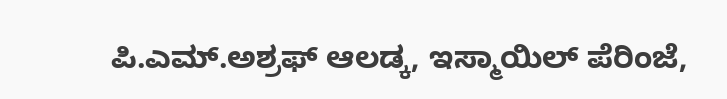ಪಿ.ಎಮ್.ಅಶ್ರಫ್ ಆಲಡ್ಕ, ಇಸ್ಮಾಯಿಲ್ ಪೆರಿಂಜೆ,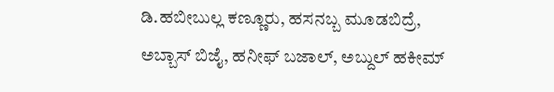ಡಿ.ಹಬೀಬುಲ್ಲ ಕಣ್ಣೂರು, ಹಸನಬ್ಬ ಮೂಡಬಿದ್ರೆ, ಅಬ್ಬಾಸ್ ಬಿಜೈ, ಹನೀಫ್ ಬಜಾಲ್, ಅಬ್ದುಲ್ ಹಕೀಮ್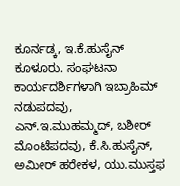ಕೂರ್ನಡ್ಕ, ಇ.ಕೆ.ಹುಸೈನ್ ಕೂಳೂರು. ಸಂಘಟನಾ ಕಾರ್ಯದರ್ಶಿಗಳಾಗಿ ಇಬ್ರಾಹಿಮ್ ನಡುಪದವು, ಎನ್.ಇ.ಮುಹಮ್ಮದ್, ಬಶೀರ್ ಮೊಂಟೆಪದವು, ಕೆ.ಸಿ.ಹುಸೈನ್, ಅಮೀರ್ ಹರೇಕಳ, ಯು.ಮುಸ್ತಫ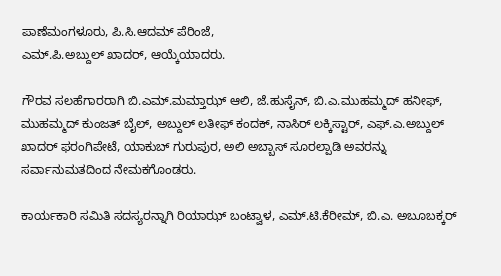ಪಾಣೆಮಂಗಳೂರು, ಪಿ.ಸಿ.ಆದಮ್ ಪೆರಿಂಜೆ,
ಎಮ್.ಪಿ.ಅಬ್ದುಲ್ ಖಾದರ್, ಆಯ್ಕೆಯಾದರು.

ಗೌರವ ಸಲಹೆಗಾರರಾಗಿ ಬಿ.ಎಮ್.ಮಮ್ತಾಝ್ ಆಲಿ, ಜೆ.ಹುಸೈನ್, ಬಿ.ಎ.ಮುಹಮ್ಮದ್ ಹನೀಫ್, ಮುಹಮ್ಮದ್ ಕುಂಜತ್ ಬೈಲ್, ಅಬ್ದುಲ್ ಲತೀಫ್ ಕಂದಕ್, ನಾಸಿರ್ ಲಕ್ಕಿಸ್ಟಾರ್, ಎಫ್.ಎ.ಅಬ್ದುಲ್ ಖಾದರ್ ಫರಂಗಿಪೇಟೆ, ಯಾಕುಬ್ ಗುರುಪುರ, ಅಲಿ ಅಬ್ಬಾಸ್ ಸೂರಲ್ಪಾಡಿ ಅವರನ್ನು ಸರ್ವಾನುಮತದಿಂದ ನೇಮಕಗೊಂಡರು.

ಕಾರ್ಯಕಾರಿ ಸಮಿತಿ ಸದಸ್ಯರನ್ನಾಗಿ ರಿಯಾಝ್ ಬಂಟ್ವಾಳ, ಎಮ್.ಟಿ.ಕೆರೀಮ್, ಬಿ.ಎ. ಅಬೂಬಕ್ಕರ್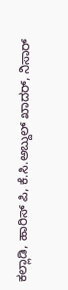ಕಲ್ಲಾಡಿ, ಹಾರಿಸ್ ಪಿ, ಕೆ.ಸಿ.ಅಬ್ದುಲ್ ಖಾದರ್, ನಿಸಾರ್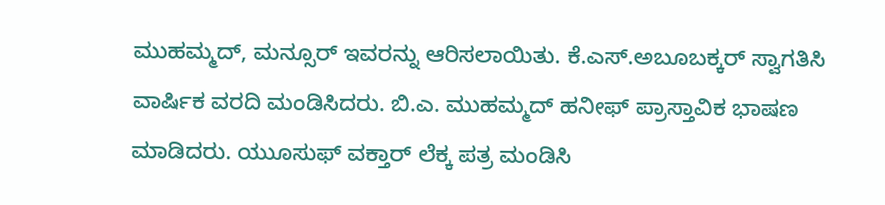ಮುಹಮ್ಮದ್, ಮನ್ಸೂರ್ ಇವರನ್ನು ಆರಿಸಲಾಯಿತು. ಕೆ.ಎಸ್.ಅಬೂಬಕ್ಕರ್ ಸ್ವಾಗತಿಸಿ ವಾರ್ಷಿಕ ವರದಿ ಮಂಡಿಸಿದರು. ಬಿ.ಎ. ಮುಹಮ್ಮದ್ ಹನೀಫ್ ಪ್ರಾಸ್ತಾವಿಕ ಭಾಷಣ ಮಾಡಿದರು. ಯುೂಸುಫ್ ವಕ್ತಾರ್ ಲೆಕ್ಕ ಪತ್ರ ಮಂಡಿಸಿ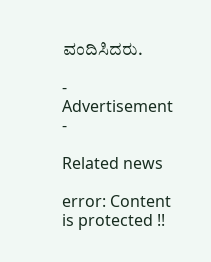ವಂದಿಸಿದರು.

- Advertisement -

Related news

error: Content is protected !!